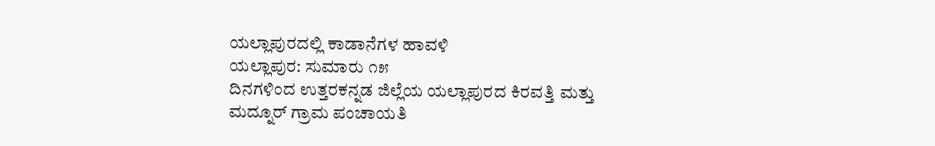ಯಲ್ಲಾಪುರದಲ್ಲಿ ಕಾಡಾನೆಗಳ ಹಾವಳಿ
ಯಲ್ಲಾಪುರ: ಸುಮಾರು ೧೫
ದಿನಗಳಿಂದ ಉತ್ತರಕನ್ನಡ ಜಿಲ್ಲೆಯ ಯಲ್ಲಾಪುರದ ಕಿರವತ್ತಿ ಮತ್ತು
ಮದ್ನೂರ್ ಗ್ರಾಮ ಪಂಚಾಯತಿ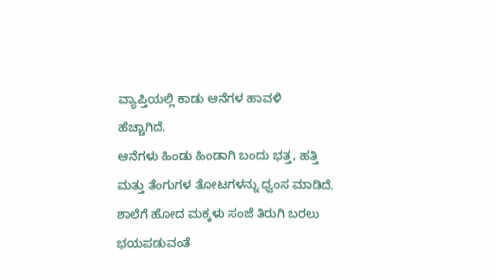ವ್ಯಾಪ್ತಿಯಲ್ಲಿ ಕಾಡು ಆನೆಗಳ ಹಾವಳಿ
ಹೆಚ್ಚಾಗಿದೆ.
ಆನೆಗಳು ಹಿಂಡು ಹಿಂಡಾಗಿ ಬಂದು ಭತ್ತ, ಹತ್ತಿ
ಮತ್ತು ತೆಂಗುಗಳ ತೋಟಗಳನ್ನು ಧ್ವಂಸ ಮಾಡಿದೆ.
ಶಾಲೆಗೆ ಹೋದ ಮಕ್ಕಳು ಸಂಜೆ ತಿರುಗಿ ಬರಲು
ಭಯಪಡುವಂತೆ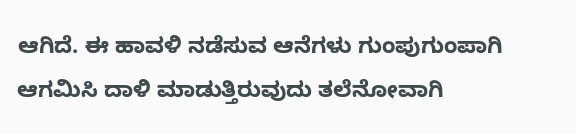ಆಗಿದೆ. ಈ ಹಾವಳಿ ನಡೆಸುವ ಆನೆಗಳು ಗುಂಪುಗುಂಪಾಗಿ
ಆಗಮಿಸಿ ದಾಳಿ ಮಾಡುತ್ತಿರುವುದು ತಲೆನೋವಾಗಿ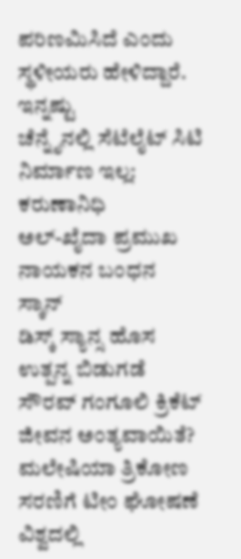ಪರಿಣಮಿಸಿದೆ ಎಂದು
ಸ್ಥಳೀಯರು ಹೇಳಿದ್ದಾರೆ.
ಇನ್ನಷ್ಟು
ಚೆನ್ನೈನಲ್ಲಿ ಸೆಟೆಲೈಟ್ ಸಿಟಿ ನಿರ್ಮಾಣ ಇಲ್ಲ:
ಕರುಣಾನಿಧಿ
ಅಲ್-ಖೈದಾ ಪ್ರಮುಖ ನಾಯಕನ ಬಂಧನ
ಸ್ಕಾನ್
ಡಿಸ್ಕ್ ಸ್ಯಾನ್ಸ ಹೊಸ ಉತ್ಪನ್ನ ಬಿಡುಗಡೆ
ಸೌರವ್ ಗಂಗೂಲಿ ಕ್ರಿಕೆಟ್ ಜೀವನ ಅಂತ್ಯವಾಯಿತೆ?
ಮಲೇಷಿಯಾ ತ್ರಿಕೋಣ ಸರಣಿಗೆ ಟೀಂ ಘೋಷಣೆ
ವಿಶ್ವದಲ್ಲಿ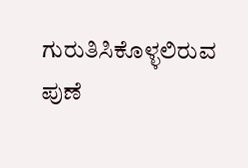ಗುರುತಿಸಿಕೊಳ್ಳಲಿರುವ ಪುಣೆ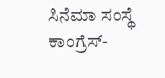ಸಿನೆಮಾ ಸಂಸ್ಥೆ
ಕಾಂಗ್ರೆಸ್-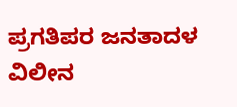ಪ್ರಗತಿಪರ ಜನತಾದಳ ವಿಲೀನ